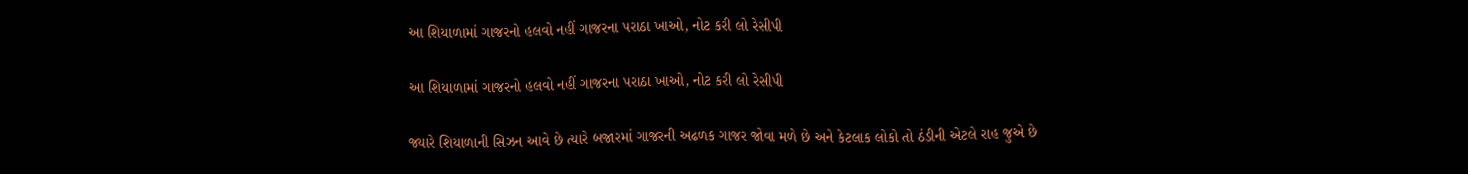આ શિયાળામાં ગાજરનો હલવો નહીં ગાજરના પરાઠા ખાઓ, નોટ કરી લો રેસીપી

આ શિયાળામાં ગાજરનો હલવો નહીં ગાજરના પરાઠા ખાઓ, નોટ કરી લો રેસીપી

જ્યારે શિયાળાની સિઝન આવે છે ત્યારે બજારમાં ગાજરની અઢળક ગાજર જોવા મળે છે અને કેટલાક લોકો તો ઠંડીની એટલે રાહ જુએ છે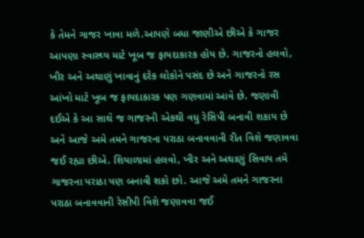કે તેમને ગાજર ખાવા મળે.આપણે બધા જાણીએ છીએ કે ગાજર આપણા સ્વાસ્થ્ય માટે ખૂબ જ ફાયદાકારક હોય છે. ગાજરનો હલવો, ખીર અને અથાણું ખાવાનું દરેક લોકોને પસંદ છે અને ગાજરનો રસ આંખો માટે ખૂબ જ ફાયદાકારક પણ ગણવામાં આવે છે. જણાવી દઈએ કે આ સાથે જ ગાજરની એકથી વધુ રેસિપી બનાવી શકાય છે અને આજે અમે તમને ગાજરના પરાઠા બનાવવાની રીત વિશે જણાવવા જઈ રહ્યા છીએ. શિયાળામાં હલવો, ખીર અને અથાણું સિવાય તમે ગાજરના પરાઠા પણ બનાવી શકો છો. આજે અમે તમને ગાજરના પરાઠા બનાવવાની રેસીપી વિશે જણાવવા જઈ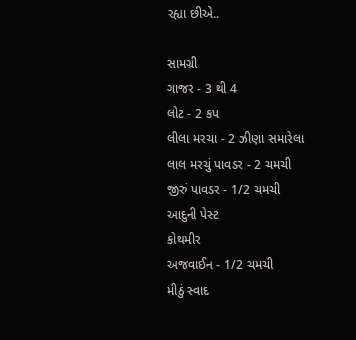રહ્યા છીએ..

સામગ્રી
ગાજર - 3 થી 4
લોટ - 2 કપ
લીલા મરચા - 2 ઝીણા સમારેલા
લાલ મરચું પાવડર - 2 ચમચી
જીરું પાવડર - 1/2 ચમચી
આદુની પેસ્ટ
કોથમીર
અજવાઈન - 1/2 ચમચી
મીઠું સ્વાદ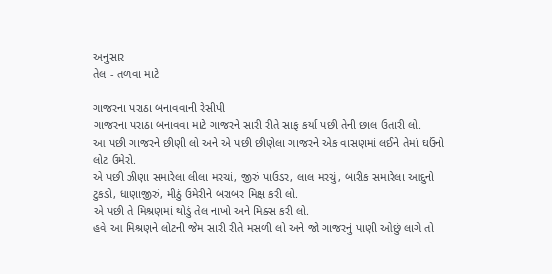અનુસાર
તેલ - તળવા માટે

ગાજરના પરાઠા બનાવવાની રેસીપી
ગાજરના પરાઠા બનાવવા માટે ગાજરને સારી રીતે સાફ કર્યા પછી તેની છાલ ઉતારી લો.
આ પછી ગાજરને છીણી લો અને એ પછી છીણેલા ગાજરને એક વાસણમાં લઈને તેમાં ઘઉંનો લોટ ઉમેરો.
એ પછી ઝીણા સમારેલા લીલા મરચાં, જીરું પાઉડર, લાલ મરચું, બારીક સમારેલા આદુનો ટુકડો, ધાણાજીરું, મીઠું ઉમેરીને બરાબર મિક્ષ કરી લો.
એ પછી તે મિશ્રણમાં થોડું તેલ નાખો અને મિક્સ કરી લો.
હવે આ મિશ્રણને લોટની જેમ સારી રીતે મસળી લો અને જો ગાજરનું પાણી ઓછું લાગે તો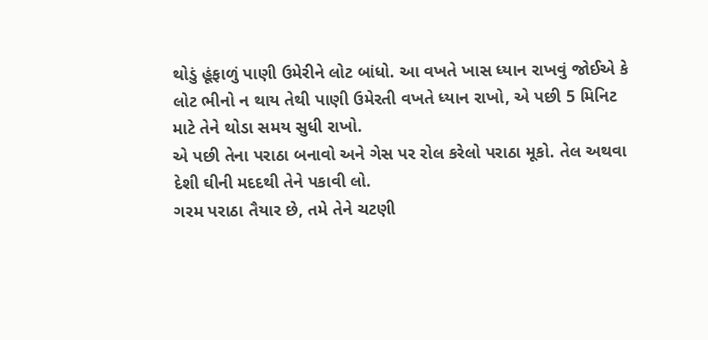થોડું હૂંફાળું પાણી ઉમેરીને લોટ બાંધો. આ વખતે ખાસ ધ્યાન રાખવું જોઈએ કે લોટ ભીનો ન થાય તેથી પાણી ઉમેરતી વખતે ધ્યાન રાખો, એ પછી 5 મિનિટ માટે તેને થોડા સમય સુધી રાખો.
એ પછી તેના પરાઠા બનાવો અને ગેસ પર રોલ કરેલો પરાઠા મૂકો. તેલ અથવા દેશી ઘીની મદદથી તેને પકાવી લો.
ગરમ પરાઠા તૈયાર છે, તમે તેને ચટણી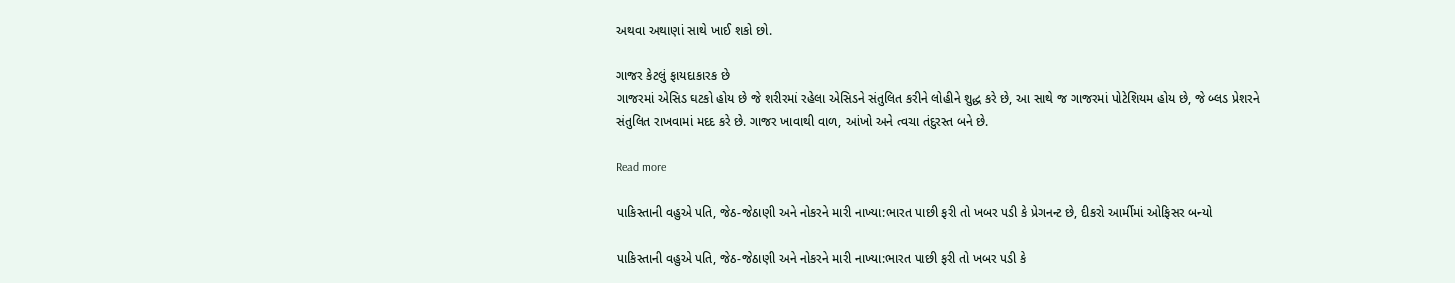અથવા અથાણાં સાથે ખાઈ શકો છો.

ગાજર કેટલું ફાયદાકારક છે
ગાજરમાં એસિડ ઘટકો હોય છે જે શરીરમાં રહેલા એસિડને સંતુલિત કરીને લોહીને શુદ્ધ કરે છે, આ સાથે જ ગાજરમાં પોટેશિયમ હોય છે, જે બ્લડ પ્રેશરને સંતુલિત રાખવામાં મદદ કરે છે. ગાજર ખાવાથી વાળ, આંખો અને ત્વચા તંદુરસ્ત બને છે.

Read more

પાકિસ્તાની વહુએ પતિ, જેઠ-જેઠાણી અને નોકરને મારી નાખ્યા:ભારત પાછી ફરી તો ખબર પડી કે પ્રેગનન્ટ છે, દીકરો આર્મીમાં ઓફિસર બન્યો

પાકિસ્તાની વહુએ પતિ, જેઠ-જેઠાણી અને નોકરને મારી નાખ્યા:ભારત પાછી ફરી તો ખબર પડી કે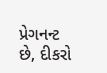પ્રેગનન્ટ છે, દીકરો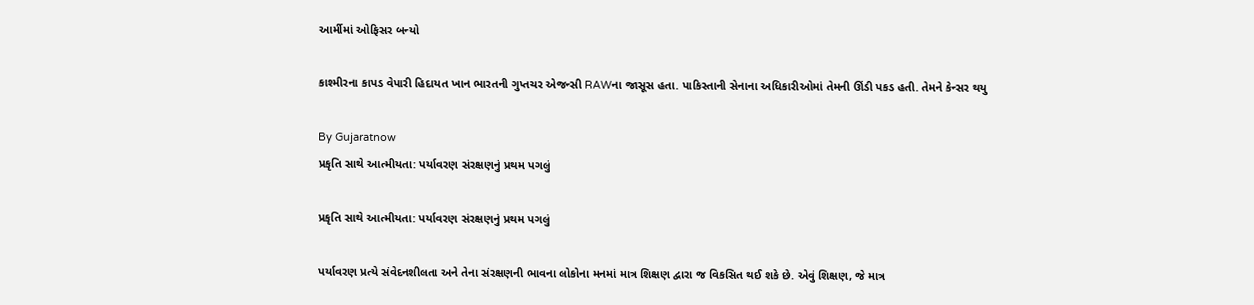આર્મીમાં ઓફિસર બન્યો

કાશ્મીરના કાપડ વેપારી હિદાયત ખાન ભારતની ગુપ્તચર એજન્સી RAWના જાસૂસ હતા. પાકિસ્તાની સેનાના અધિકારીઓમાં તેમની ઊંડી પકડ હતી. તેમને કેન્સર થયુ

By Gujaratnow
પ્રકૃતિ સાથે આત્મીયતા: પર્યાવરણ સંરક્ષણનું પ્રથમ પગલું

પ્રકૃતિ સાથે આત્મીયતા: પર્યાવરણ સંરક્ષણનું પ્રથમ પગલું

પર્યાવરણ પ્રત્યે સંવેદનશીલતા અને તેના સંરક્ષણની ભાવના લોકોના મનમાં માત્ર શિક્ષણ દ્વારા જ વિકસિત થઈ શકે છે. એવું શિક્ષણ, જે માત્ર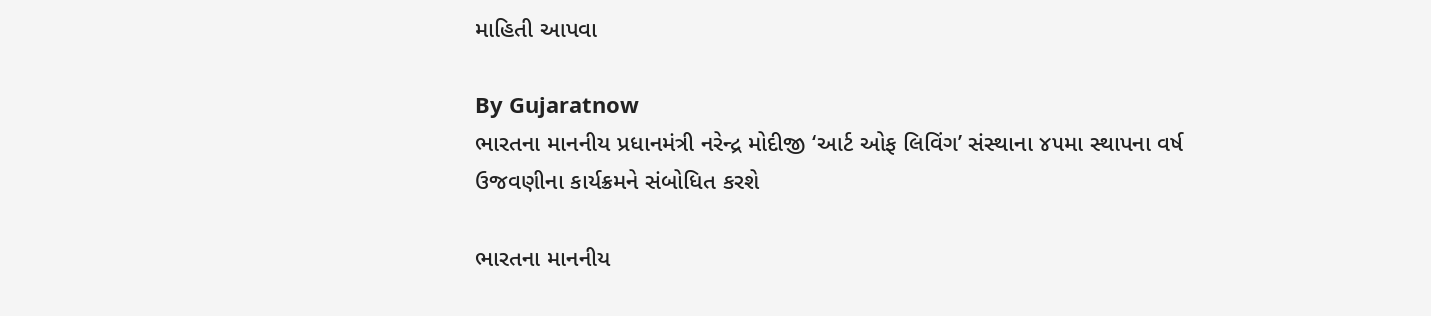માહિતી આપવા

By Gujaratnow
ભારતના માનનીય પ્રધાનમંત્રી નરેન્દ્ર મોદીજી ‘આર્ટ ઓફ લિવિંગ’ સંસ્થાના ૪૫મા સ્થાપના વર્ષ ઉજવણીના કાર્યક્રમને સંબોધિત કરશે

ભારતના માનનીય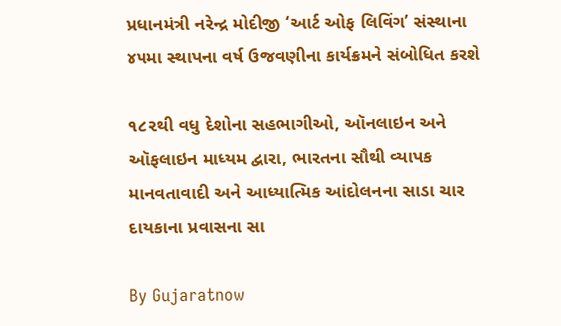પ્રધાનમંત્રી નરેન્દ્ર મોદીજી ‘આર્ટ ઓફ લિવિંગ’ સંસ્થાના ૪૫મા સ્થાપના વર્ષ ઉજવણીના કાર્યક્રમને સંબોધિત કરશે

૧૮૨થી વધુ દેશોના સહભાગીઓ, ઑનલાઇન અને ઑફલાઇન માધ્યમ દ્વારા, ભારતના સૌથી વ્યાપક માનવતાવાદી અને આધ્યાત્મિક આંદોલનના સાડા ચાર દાયકાના પ્રવાસના સા

By Gujaratnow